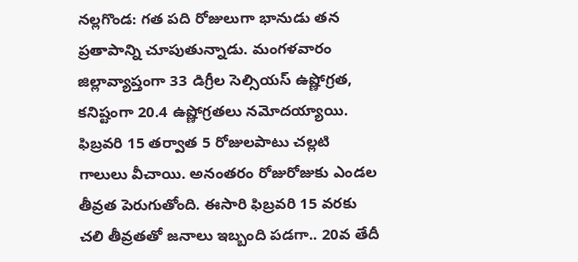నల్లగొండ: గత పది రోజులుగా భానుడు తన ప్రతాపాన్ని చూపుతున్నాడు. మంగళవారం జిల్లావ్యాప్తంగా 33 డిగ్రీల సెల్సియస్ ఉష్ణోగ్రత, కనిష్టంగా 20.4 ఉష్ణోగ్రతలు నమోదయ్యాయి. ఫిబ్రవరి 15 తర్వాత 5 రోజులపాటు చల్లటి గాలులు వీచాయి. అనంతరం రోజురోజుకు ఎండల తీవ్రత పెరుగుతోంది. ఈసారి ఫిబ్రవరి 15 వరకు చలి తీవ్రతతో జనాలు ఇబ్బంది పడగా.. 20వ తేదీ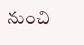నుంచి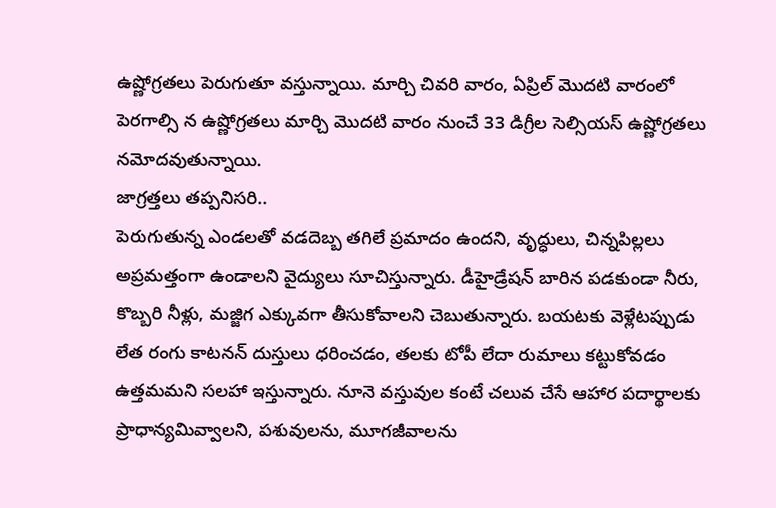ఉష్ణోగ్రతలు పెరుగుతూ వస్తున్నాయి. మార్చి చివరి వారం, ఏప్రిల్ మొదటి వారంలో పెరగాల్సి న ఉష్ణోగ్రతలు మార్చి మొదటి వారం నుంచే 33 డిగ్రీల సెల్సియస్ ఉష్ణోగ్రతలు నమోదవుతున్నాయి.
జాగ్రత్తలు తప్పనిసరి..
పెరుగుతున్న ఎండలతో వడదెబ్బ తగిలే ప్రమాదం ఉందని, వృద్ధులు, చిన్నపిల్లలు అప్రమత్తంగా ఉండాలని వైద్యులు సూచిస్తున్నారు. డీహైడ్రేషన్ బారిన పడకుండా నీరు, కొబ్బరి నీళ్లు, మజ్జిగ ఎక్కువగా తీసుకోవాలని చెబుతున్నారు. బయటకు వెళ్లేటప్పుడు లేత రంగు కాటనన్ దుస్తులు ధరించడం, తలకు టోపీ లేదా రుమాలు కట్టుకోవడం ఉత్తమమని సలహా ఇస్తున్నారు. నూనె వస్తువుల కంటే చలువ చేసే ఆహార పదార్థాలకు ప్రాధాన్యమివ్వాలని, పశువులను, మూగజీవాలను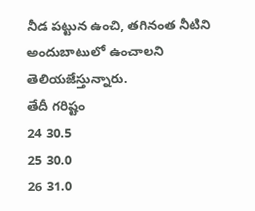నీడ పట్టున ఉంచి, తగినంత నీటిని అందుబాటులో ఉంచాలని తెలియజేస్తున్నారు.
తేదీ గరిష్టం
24 30.5
25 30.0
26 31.0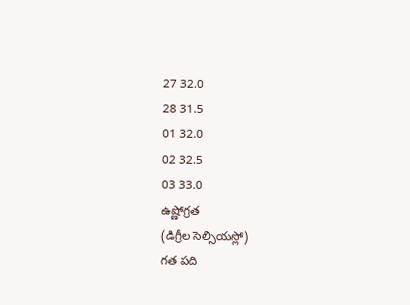27 32.0
28 31.5
01 32.0
02 32.5
03 33.0
ఉష్ణోగ్రత
(డిగ్రీల సెల్సియస్లో)
గత పది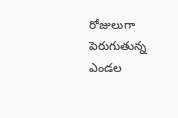రోజులుగా పెరుగుతున్న ఎండల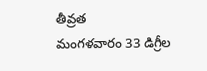తీవ్రత
మంగళవారం 33 డిగ్రీల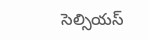సెల్సియస్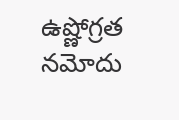ఉష్ణోగ్రత నమోదు